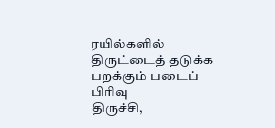ரயில்களில் திருட்டைத் தடுக்க பறக்கும் படைப் பிரிவு
திருச்சி,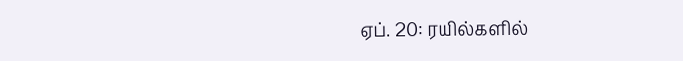ஏப். 20: ரயில்களில்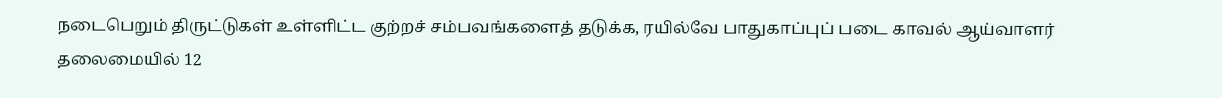நடைபெறும் திருட்டுகள் உள்ளிட்ட குற்றச் சம்பவங்களைத் தடுக்க, ரயில்வே பாதுகாப்புப் படை காவல் ஆய்வாளர் தலைமையில் 12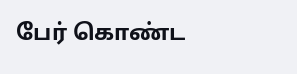பேர் கொண்ட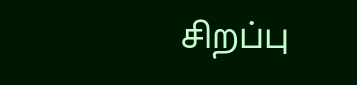சிறப்பு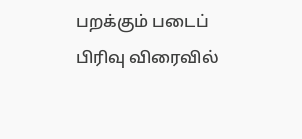பறக்கும் படைப் பிரிவு விரைவில்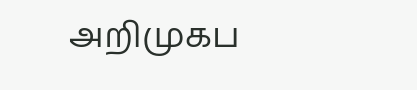அறிமுகப